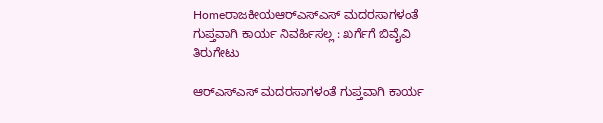Homeರಾಜಕೀಯಆರ್‌ಎಸ್‌‍ಎಸ್‌‍ ಮದರಸಾಗಳಂತೆ ಗುಪ್ತವಾಗಿ ಕಾರ್ಯ ನಿವರ್ಹಿಸಲ್ಲ : ಖರ್ಗೆಗೆ ಬಿವೈವಿ ತಿರುಗೇಟು

ಆರ್‌ಎಸ್‌‍ಎಸ್‌‍ ಮದರಸಾಗಳಂತೆ ಗುಪ್ತವಾಗಿ ಕಾರ್ಯ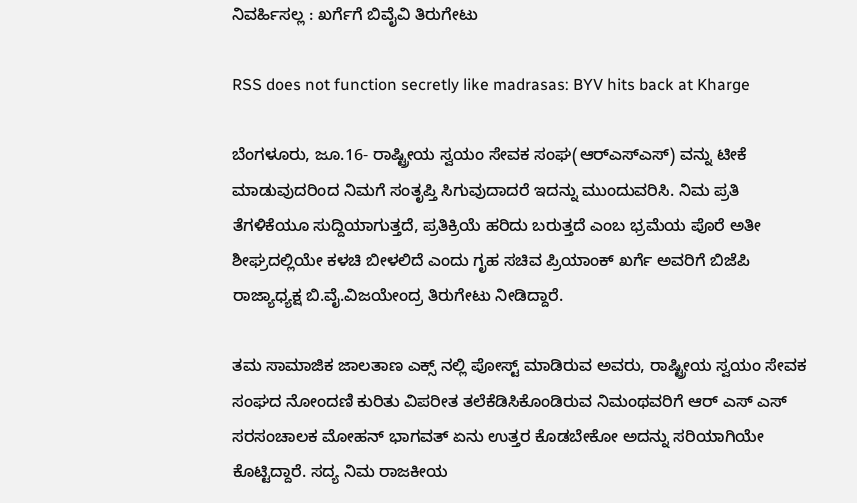ನಿವರ್ಹಿಸಲ್ಲ : ಖರ್ಗೆಗೆ ಬಿವೈವಿ ತಿರುಗೇಟು

RSS does not function secretly like madrasas: BYV hits back at Kharge

ಬೆಂಗಳೂರು, ಜೂ.16- ರಾಷ್ಟ್ರೀಯ ಸ್ವಯಂ ಸೇವಕ ಸಂಘ(ಆರ್‌ಎಸ್‌‍ಎಸ್‌‍) ವನ್ನು ಟೀಕೆ ಮಾಡುವುದರಿಂದ ನಿಮಗೆ ಸಂತೃಪ್ತಿ ಸಿಗುವುದಾದರೆ ಇದನ್ನು ಮುಂದುವರಿಸಿ. ನಿಮ ಪ್ರತಿ ತೆಗಳಿಕೆಯೂ ಸುದ್ದಿಯಾಗುತ್ತದೆ, ಪ್ರತಿಕ್ರಿಯೆ ಹರಿದು ಬರುತ್ತದೆ ಎಂಬ ಭ್ರಮೆಯ ಪೊರೆ ಅತೀ ಶೀಘ್ರದಲ್ಲಿಯೇ ಕಳಚಿ ಬೀಳಲಿದೆ ಎಂದು ಗೃಹ ಸಚಿವ ಪ್ರಿಯಾಂಕ್‌ ಖರ್ಗೆ ಅವರಿಗೆ ಬಿಜೆಪಿ ರಾಜ್ಯಾಧ್ಯಕ್ಷ ಬಿ.ವೈ.ವಿಜಯೇಂದ್ರ ತಿರುಗೇಟು ನೀಡಿದ್ದಾರೆ.

ತಮ ಸಾಮಾಜಿಕ ಜಾಲತಾಣ ಎಕ್ಸ್ ನಲ್ಲಿ ಪೋಸ್ಟ್‌ ಮಾಡಿರುವ ಅವರು, ರಾಷ್ಟ್ರೀಯ ಸ್ವಯಂ ಸೇವಕ ಸಂಘದ ನೋಂದಣಿ ಕುರಿತು ವಿಪರೀತ ತಲೆಕೆಡಿಸಿಕೊಂಡಿರುವ ನಿಮಂಥವರಿಗೆ ಆರ್‌ ಎಸ್‌‍ ಎಸ್‌‍ ಸರಸಂಚಾಲಕ ಮೋಹನ್‌ ಭಾಗವತ್‌ ಏನು ಉತ್ತರ ಕೊಡಬೇಕೋ ಅದನ್ನು ಸರಿಯಾಗಿಯೇ ಕೊಟ್ಟಿದ್ದಾರೆ. ಸದ್ಯ ನಿಮ ರಾಜಕೀಯ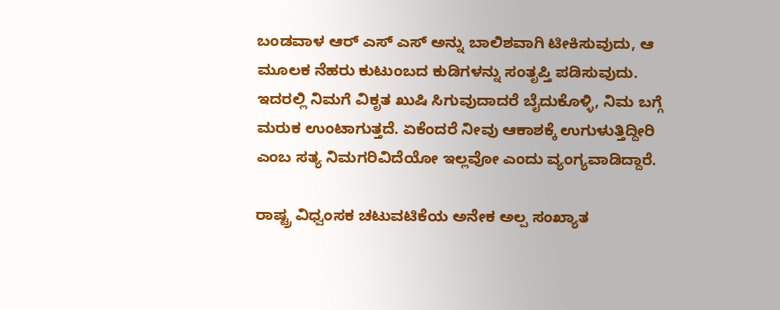ಬಂಡವಾಳ ಆರ್‌ ಎಸ್‌‍ ಎಸ್‌‍ ಅನ್ನು ಬಾಲಿಶವಾಗಿ ಟೀಕಿಸುವುದು, ಆ ಮೂಲಕ ನೆಹರು ಕುಟುಂಬದ ಕುಡಿಗಳನ್ನು ಸಂತೃಪ್ತಿ ಪಡಿಸುವುದು. ಇದರಲ್ಲಿ ನಿಮಗೆ ವಿಕೃತ ಖುಷಿ ಸಿಗುವುದಾದರೆ ಬೈದುಕೊಳ್ಳಿ, ನಿಮ ಬಗ್ಗೆ ಮರುಕ ಉಂಟಾಗುತ್ತದೆ. ಏಕೆಂದರೆ ನೀವು ಆಕಾಶಕ್ಕೆ ಉಗುಳುತ್ತಿದ್ದೀರಿ ಎಂಬ ಸತ್ಯ ನಿಮಗರಿವಿದೆಯೋ ಇಲ್ಲವೋ ಎಂದು ವ್ಯಂಗ್ಯವಾಡಿದ್ದಾರೆ.

ರಾಷ್ಟ್ರ ವಿಧ್ವಂಸಕ ಚಟುವಟಿಕೆಯ ಅನೇಕ ಅಲ್ಪ ಸಂಖ್ಯಾತ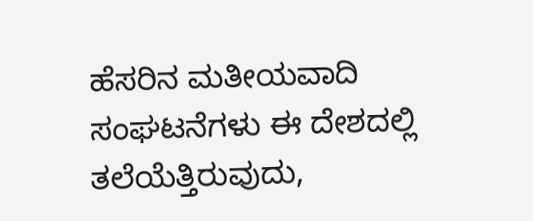ಹೆಸರಿನ ಮತೀಯವಾದಿ ಸಂಘಟನೆಗಳು ಈ ದೇಶದಲ್ಲಿ ತಲೆಯೆತ್ತಿರುವುದು,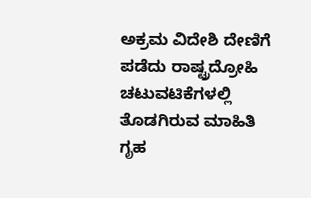ಅಕ್ರಮ ವಿದೇಶಿ ದೇಣಿಗೆ ಪಡೆದು ರಾಷ್ಟ್ರದ್ರೋಹಿ ಚಟುವಟಿಕೆಗಳಲ್ಲಿ ತೊಡಗಿರುವ ಮಾಹಿತಿ ಗೃಹ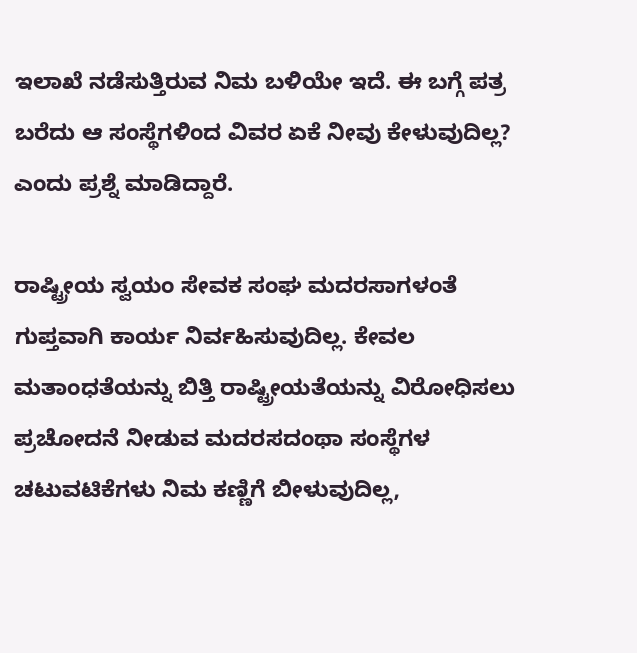ಇಲಾಖೆ ನಡೆಸುತ್ತಿರುವ ನಿಮ ಬಳಿಯೇ ಇದೆ. ಈ ಬಗ್ಗೆ ಪತ್ರ ಬರೆದು ಆ ಸಂಸ್ಥೆಗಳಿಂದ ವಿವರ ಏಕೆ ನೀವು ಕೇಳುವುದಿಲ್ಲ? ಎಂದು ಪ್ರಶ್ನೆ ಮಾಡಿದ್ದಾರೆ.

ರಾಷ್ಟ್ರೀಯ ಸ್ವಯಂ ಸೇವಕ ಸಂಘ ಮದರಸಾಗಳಂತೆ ಗುಪ್ತವಾಗಿ ಕಾರ್ಯ ನಿರ್ವಹಿಸುವುದಿಲ್ಲ. ಕೇವಲ ಮತಾಂಧತೆಯನ್ನು ಬಿತ್ತಿ ರಾಷ್ಟ್ರೀಯತೆಯನ್ನು ವಿರೋಧಿಸಲು ಪ್ರಚೋದನೆ ನೀಡುವ ಮದರಸದಂಥಾ ಸಂಸ್ಥೆಗಳ ಚಟುವಟಿಕೆಗಳು ನಿಮ ಕಣ್ಣಿಗೆ ಬೀಳುವುದಿಲ್ಲ,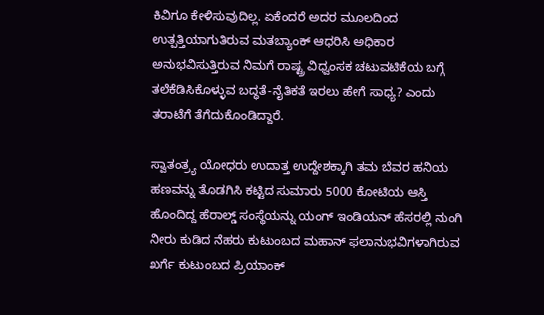ಕಿವಿಗೂ ಕೇಳಿಸುವುದಿಲ್ಲ. ಏಕೆಂದರೆ ಅದರ ಮೂಲದಿಂದ ಉತ್ಪತ್ತಿಯಾಗುತಿರುವ ಮತಬ್ಯಾಂಕ್‌ ಆಧರಿಸಿ ಅಧಿಕಾರ ಅನುಭವಿಸುತ್ತಿರುವ ನಿಮಗೆ ರಾಷ್ಟ್ರ ವಿಧ್ವಂಸಕ ಚಟುವಟಿಕೆಯ ಬಗ್ಗೆ ತಲೆಕೆಡಿಸಿಕೊಳ್ಳುವ ಬದ್ಧತೆ-ನೈತಿಕತೆ ಇರಲು ಹೇಗೆ ಸಾಧ್ಯ? ಎಂದು ತರಾಟೆಗೆ ತೆಗೆದುಕೊಂಡಿದ್ದಾರೆ.

ಸ್ವಾತಂತ್ರ್ಯ ಯೋಧರು ಉದಾತ್ತ ಉದ್ದೇಶಕ್ಕಾಗಿ ತಮ ಬೆವರ ಹನಿಯ ಹಣವನ್ನು ತೊಡಗಿಸಿ ಕಟ್ಟಿದ ಸುಮಾರು 5000 ಕೋಟಿಯ ಆಸ್ತಿ ಹೊಂದಿದ್ದ ಹೆರಾಲ್ಡ್ ಸಂಸ್ಥೆಯನ್ನು ಯಂಗ್‌ ಇಂಡಿಯನ್‌ ಹೆಸರಲ್ಲಿ ನುಂಗಿ ನೀರು ಕುಡಿದ ನೆಹರು ಕುಟುಂಬದ ಮಹಾನ್‌ ಫಲಾನುಭವಿಗಳಾಗಿರುವ ಖರ್ಗೆ ಕುಟುಂಬದ ಪ್ರಿಯಾಂಕ್‌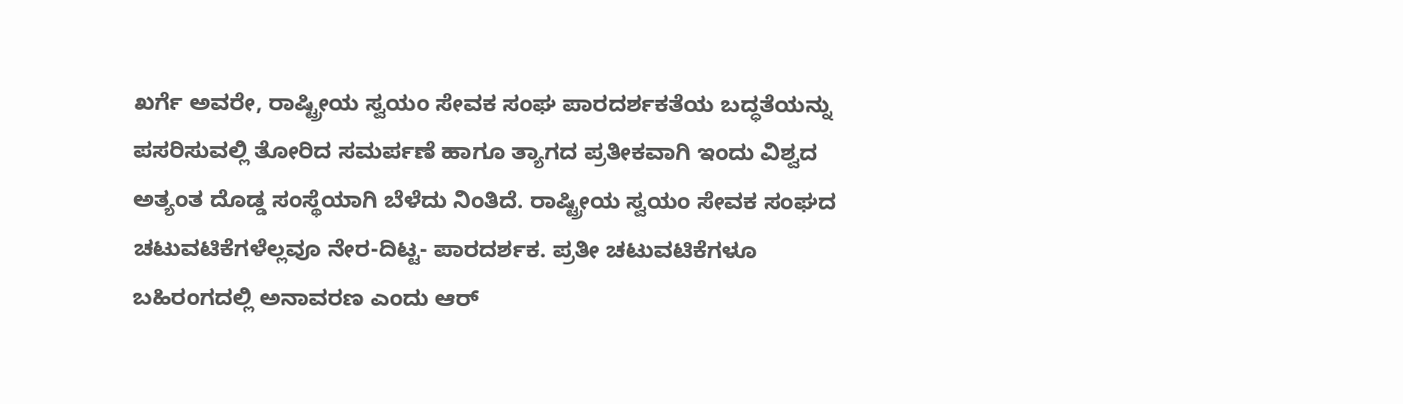ಖರ್ಗೆ ಅವರೇ, ರಾಷ್ಟ್ರೀಯ ಸ್ವಯಂ ಸೇವಕ ಸಂಘ ಪಾರದರ್ಶಕತೆಯ ಬದ್ಧತೆಯನ್ನು ಪಸರಿಸುವಲ್ಲಿ ತೋರಿದ ಸಮರ್ಪಣೆ ಹಾಗೂ ತ್ಯಾಗದ ಪ್ರತೀಕವಾಗಿ ಇಂದು ವಿಶ್ವದ ಅತ್ಯಂತ ದೊಡ್ಡ ಸಂಸ್ಥೆಯಾಗಿ ಬೆಳೆದು ನಿಂತಿದೆ. ರಾಷ್ಟ್ರೀಯ ಸ್ವಯಂ ಸೇವಕ ಸಂಘದ ಚಟುವಟಿಕೆಗಳೆಲ್ಲವೂ ನೇರ-ದಿಟ್ಟ- ಪಾರದರ್ಶಕ. ಪ್ರತೀ ಚಟುವಟಿಕೆಗಳೂ ಬಹಿರಂಗದಲ್ಲಿ ಅನಾವರಣ ಎಂದು ಆರ್‌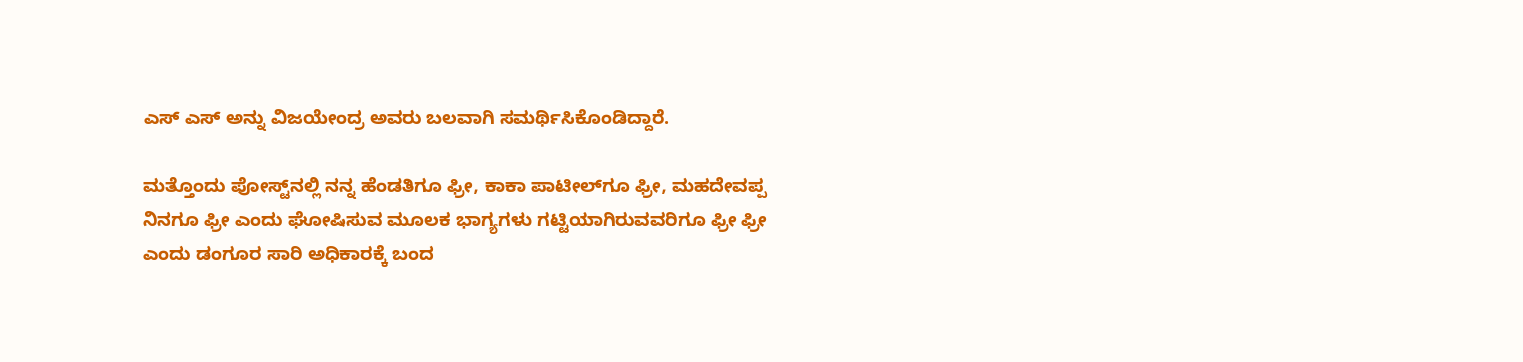ಎಸ್‌‍ ಎಸ್‌‍ ಅನ್ನು ವಿಜಯೇಂದ್ರ ಅವರು ಬಲವಾಗಿ ಸಮರ್ಥಿಸಿಕೊಂಡಿದ್ದಾರೆ.

ಮತ್ತೊಂದು ಪೋಸ್ಟ್‌ನಲ್ಲಿ ನನ್ನ ಹೆಂಡತಿಗೂ ಫ್ರೀ, ಕಾಕಾ ಪಾಟೀಲ್‌ಗೂ ಫ್ರೀ, ಮಹದೇವಪ್ಪ ನಿನಗೂ ಫ್ರೀ ಎಂದು ಘೋಷಿಸುವ ಮೂಲಕ ಭಾಗ್ಯಗಳು ಗಟ್ಟಿಯಾಗಿರುವವರಿಗೂ ಫ್ರೀ ಫ್ರೀ ಎಂದು ಡಂಗೂರ ಸಾರಿ ಅಧಿಕಾರಕ್ಕೆ ಬಂದ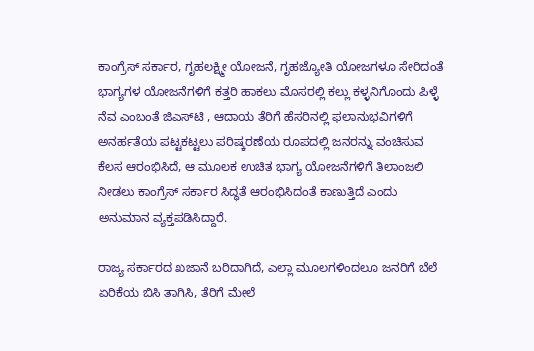ಕಾಂಗ್ರೆಸ್‌‍ ಸರ್ಕಾರ, ಗೃಹಲಕ್ಷ್ಮೀ ಯೋಜನೆ, ಗೃಹಜ್ಯೋತಿ ಯೋಜಗಳೂ ಸೇರಿದಂತೆ ಭಾಗ್ಯಗಳ ಯೋಜನೆಗಳಿಗೆ ಕತ್ತರಿ ಹಾಕಲು ಮೊಸರಲ್ಲಿ ಕಲ್ಲು ಕಳ್ಳನಿಗೊಂದು ಪಿಳ್ಳೆ ನೆವ ಎಂಬಂತೆ ಜಿಎಸ್‌‍ಟಿ , ಆದಾಯ ತೆರಿಗೆ ಹೆಸರಿನಲ್ಲಿ ಫಲಾನುಭವಿಗಳಿಗೆ ಅನರ್ಹತೆಯ ಪಟ್ಟಕಟ್ಟಲು ಪರಿಷ್ಕರಣೆಯ ರೂಪದಲ್ಲಿ ಜನರನ್ನು ವಂಚಿಸುವ ಕೆಲಸ ಆರಂಭಿಸಿದೆ, ಆ ಮೂಲಕ ಉಚಿತ ಭಾಗ್ಯ ಯೋಜನೆಗಳಿಗೆ ತಿಲಾಂಜಲಿ ನೀಡಲು ಕಾಂಗ್ರೆಸ್‌‍ ಸರ್ಕಾರ ಸಿದ್ಧತೆ ಆರಂಭಿಸಿದಂತೆ ಕಾಣುತ್ತಿದೆ ಎಂದು ಅನುಮಾನ ವ್ಯಕ್ತಪಡಿಸಿದ್ದಾರೆ.

ರಾಜ್ಯ ಸರ್ಕಾರದ ಖಜಾನೆ ಬರಿದಾಗಿದೆ, ಎಲ್ಲಾ ಮೂಲಗಳಿಂದಲೂ ಜನರಿಗೆ ಬೆಲೆ ಏರಿಕೆಯ ಬಿಸಿ ತಾಗಿಸಿ, ತೆರಿಗೆ ಮೇಲೆ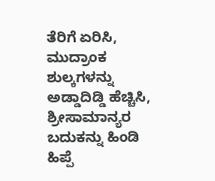ತೆರಿಗೆ ಏರಿಸಿ, ಮುದ್ರಾಂಕ ಶುಲ್ಕಗಳನ್ನು ಅಡ್ಡಾದಿಡ್ಡಿ ಹೆಚ್ಚಿಸಿ, ಶ್ರೀಸಾಮಾನ್ಯರ ಬದುಕನ್ನು ಹಿಂಡಿ ಹಿಪ್ಪೆ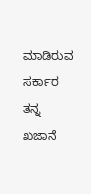ಮಾಡಿರುವ ಸರ್ಕಾರ ತನ್ನ ಖಜಾನೆ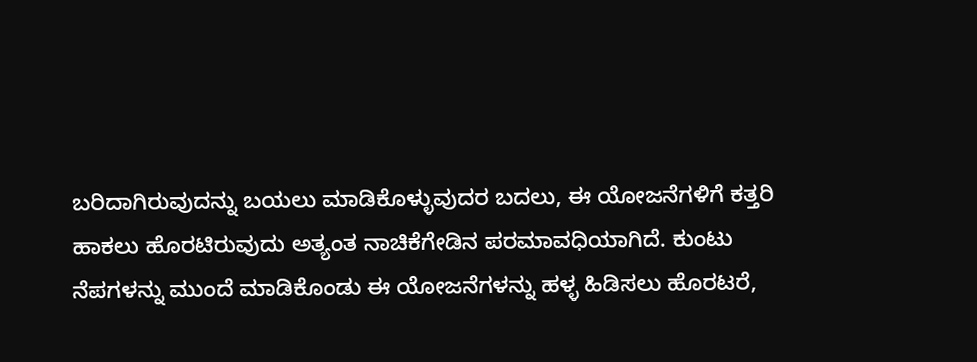ಬರಿದಾಗಿರುವುದನ್ನು ಬಯಲು ಮಾಡಿಕೊಳ್ಳುವುದರ ಬದಲು, ಈ ಯೋಜನೆಗಳಿಗೆ ಕತ್ತರಿ ಹಾಕಲು ಹೊರಟಿರುವುದು ಅತ್ಯಂತ ನಾಚಿಕೆಗೇಡಿನ ಪರಮಾವಧಿಯಾಗಿದೆ. ಕುಂಟು ನೆಪಗಳನ್ನು ಮುಂದೆ ಮಾಡಿಕೊಂಡು ಈ ಯೋಜನೆಗಳನ್ನು ಹಳ್ಳ ಹಿಡಿಸಲು ಹೊರಟರೆ,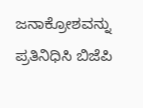ಜನಾಕ್ರೋಶವನ್ನು ಪ್ರತಿನಿಧಿಸಿ ಬಿಜೆಪಿ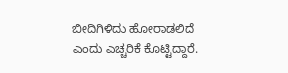ಬೀದಿಗಿಳಿದು ಹೋರಾಡಲಿದೆ ಎಂದು ಎಚ್ಚರಿಕೆ ಕೊಟ್ಟಿದ್ದಾರೆ.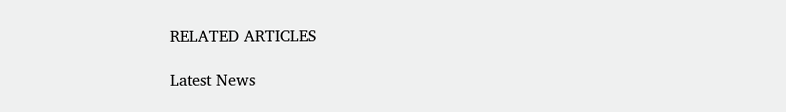RELATED ARTICLES

Latest News